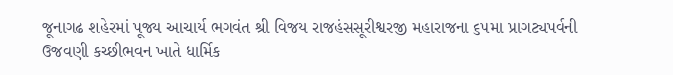જૂનાગઢ શહેરમાં પૂજ્ય આચાર્ય ભગવંત શ્રી વિજય રાજહંસસૂરીશ્વરજી મહારાજના ૬૫મા પ્રાગટ્યપર્વની ઉજવણી કચ્છીભવન ખાતે ધાર્મિક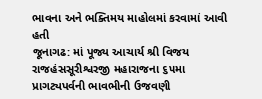ભાવના અને ભક્તિમય માહોલમાં કરવામાં આવી હતી
જૂનાગઢ: માં પૂજ્ય આચાર્ય શ્રી વિજય રાજહંસસૂરીશ્વરજી મહારાજના ૬૫મા પ્રાગટ્યપર્વની ભાવભીની ઉજવણી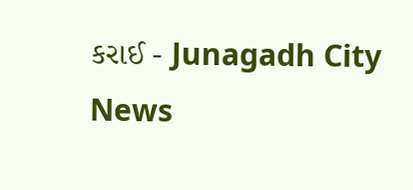કરાઈ - Junagadh City News